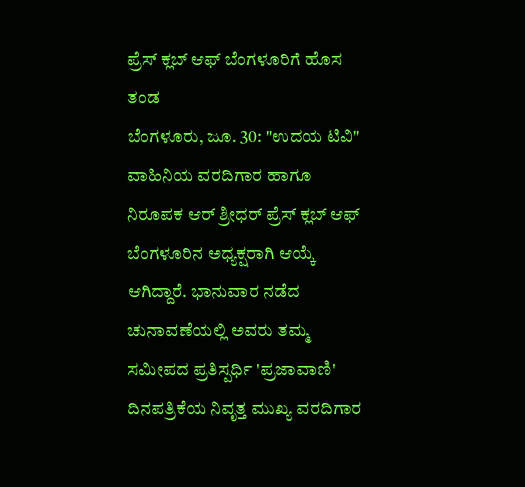ಪ್ರೆಸ್ ಕ್ಲಬ್ ಆಫ್ ಬೆಂಗಳೂರಿಗೆ ಹೊಸ ತಂಡ
ಬೆಂಗಳೂರು, ಜೂ. 30: "ಉದಯ ಟಿವಿ" ವಾಹಿನಿಯ ವರದಿಗಾರ ಹಾಗೂ ನಿರೂಪಕ ಆರ್ ಶ್ರೀಧರ್ ಪ್ರೆಸ್ ಕ್ಲಬ್ ಆಫ್ ಬೆಂಗಳೂರಿನ ಅಧ್ಯಕ್ಷರಾಗಿ ಆಯ್ಕೆ ಆಗಿದ್ದಾರೆ. ಭಾನುವಾರ ನಡೆದ ಚುನಾವಣೆಯಲ್ಲಿ ಅವರು ತಮ್ಮ ಸಮೀಪದ ಪ್ರತಿಸ್ಪರ್ಧಿ 'ಪ್ರಜಾವಾಣಿ' ದಿನಪತ್ರಿಕೆಯ ನಿವೃತ್ತ ಮುಖ್ಯ ವರದಿಗಾರ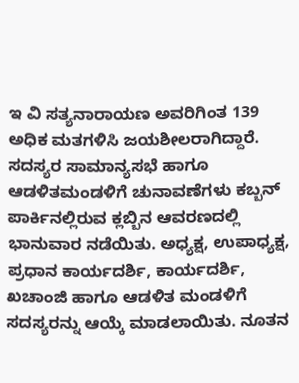ಇ ವಿ ಸತ್ಯನಾರಾಯಣ ಅವರಿಗಿಂತ 139 ಅಧಿಕ ಮತಗಳಿಸಿ ಜಯಶೀಲರಾಗಿದ್ದಾರೆ.
ಸದಸ್ಯರ ಸಾಮಾನ್ಯಸಭೆ ಹಾಗೂ ಆಡಳಿತಮಂಡಳಿಗೆ ಚುನಾವಣೆಗಳು ಕಬ್ಬನ್ ಪಾರ್ಕಿನಲ್ಲಿರುವ ಕ್ಲಬ್ಬಿನ ಆವರಣದಲ್ಲಿ ಭಾನುವಾರ ನಡೆಯಿತು. ಅಧ್ಯಕ್ಷ, ಉಪಾಧ್ಯಕ್ಷ, ಪ್ರಧಾನ ಕಾರ್ಯದರ್ಶಿ, ಕಾರ್ಯದರ್ಶಿ, ಖಚಾಂಜಿ ಹಾಗೂ ಆಡಳಿತ ಮಂಡಳಿಗೆ ಸದಸ್ಯರನ್ನು ಆಯ್ಕೆ ಮಾಡಲಾಯಿತು. ನೂತನ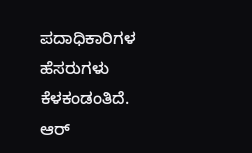ಪದಾಧಿಕಾರಿಗಳ ಹೆಸರುಗಳು ಕೆಳಕಂಡಂತಿದೆ.
ಆರ್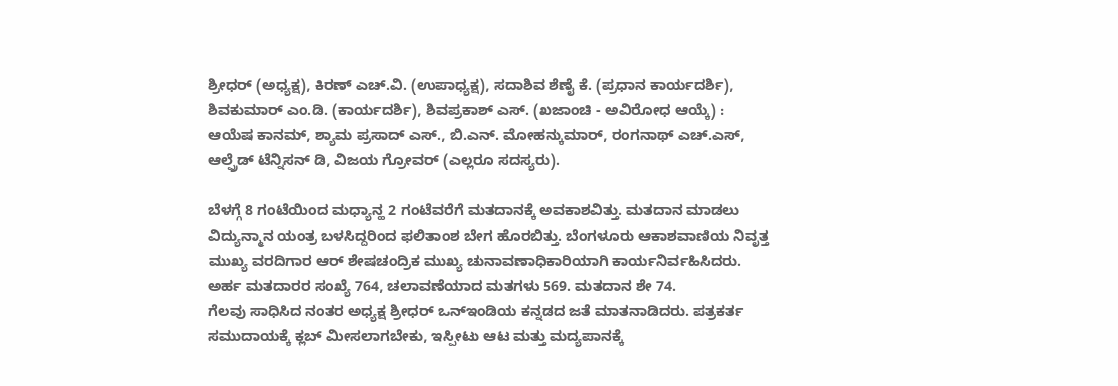ಶ್ರೀಧರ್ (ಅಧ್ಯಕ್ಷ), ಕಿರಣ್ ಎಚ್.ವಿ. (ಉಪಾಧ್ಯಕ್ಷ), ಸದಾಶಿವ ಶೆಣೈ ಕೆ. (ಪ್ರಧಾನ ಕಾರ್ಯದರ್ಶಿ), ಶಿವಕುಮಾರ್ ಎಂ.ಡಿ. (ಕಾರ್ಯದರ್ಶಿ), ಶಿವಪ್ರಕಾಶ್ ಎಸ್. (ಖಜಾಂಚಿ - ಅವಿರೋಧ ಆಯ್ಕೆ) : ಆಯೆಷ ಕಾನಮ್, ಶ್ಯಾಮ ಪ್ರಸಾದ್ ಎಸ್., ಬಿ.ಎನ್. ಮೋಹನ್ಕುಮಾರ್, ರಂಗನಾಥ್ ಎಚ್.ಎಸ್, ಆಲ್ಫ್ರೆಡ್ ಟೆನ್ನಿಸನ್ ಡಿ, ವಿಜಯ ಗ್ರೋವರ್ (ಎಲ್ಲರೂ ಸದಸ್ಯರು).

ಬೆಳಗ್ಗೆ 8 ಗಂಟೆಯಿಂದ ಮಧ್ಯಾನ್ಹ 2 ಗಂಟೆವರೆಗೆ ಮತದಾನಕ್ಕೆ ಅವಕಾಶವಿತ್ತು. ಮತದಾನ ಮಾಡಲು ವಿದ್ಯುನ್ಮಾನ ಯಂತ್ರ ಬಳಸಿದ್ದರಿಂದ ಫಲಿತಾಂಶ ಬೇಗ ಹೊರಬಿತ್ತು. ಬೆಂಗಳೂರು ಆಕಾಶವಾಣಿಯ ನಿವೃತ್ತ ಮುಖ್ಯ ವರದಿಗಾರ ಆರ್ ಶೇಷಚಂದ್ರಿಕ ಮುಖ್ಯ ಚುನಾವಣಾಧಿಕಾರಿಯಾಗಿ ಕಾರ್ಯನಿರ್ವಹಿಸಿದರು. ಅರ್ಹ ಮತದಾರರ ಸಂಖ್ಯೆ 764, ಚಲಾವಣೆಯಾದ ಮತಗಳು 569. ಮತದಾನ ಶೇ 74.
ಗೆಲವು ಸಾಧಿಸಿದ ನಂತರ ಅಧ್ಯಕ್ಷ ಶ್ರೀಧರ್ ಒನ್ಇಂಡಿಯ ಕನ್ನಡದ ಜತೆ ಮಾತನಾಡಿದರು. ಪತ್ರಕರ್ತ ಸಮುದಾಯಕ್ಕೆ ಕ್ಲಬ್ ಮೀಸಲಾಗಬೇಕು, ಇಸ್ಪೀಟು ಆಟ ಮತ್ತು ಮದ್ಯಪಾನಕ್ಕೆ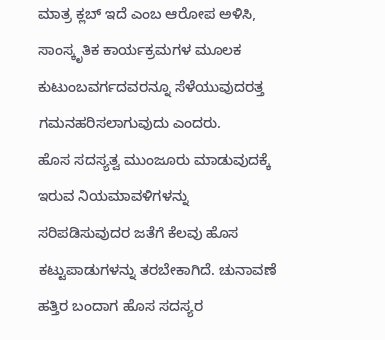ಮಾತ್ರ ಕ್ಲಬ್ ಇದೆ ಎಂಬ ಆರೋಪ ಅಳಿಸಿ, ಸಾಂಸ್ಕೃತಿಕ ಕಾರ್ಯಕ್ರಮಗಳ ಮೂಲಕ ಕುಟುಂಬವರ್ಗದವರನ್ನೂ ಸೆಳೆಯುವುದರತ್ತ ಗಮನಹರಿಸಲಾಗುವುದು ಎಂದರು.
ಹೊಸ ಸದಸ್ಯತ್ವ ಮುಂಜೂರು ಮಾಡುವುದಕ್ಕೆ ಇರುವ ನಿಯಮಾವಳಿಗಳನ್ನು ಸರಿಪಡಿಸುವುದರ ಜತೆಗೆ ಕೆಲವು ಹೊಸ ಕಟ್ಟುಪಾಡುಗಳನ್ನು ತರಬೇಕಾಗಿದೆ. ಚುನಾವಣೆ ಹತ್ತಿರ ಬಂದಾಗ ಹೊಸ ಸದಸ್ಯರ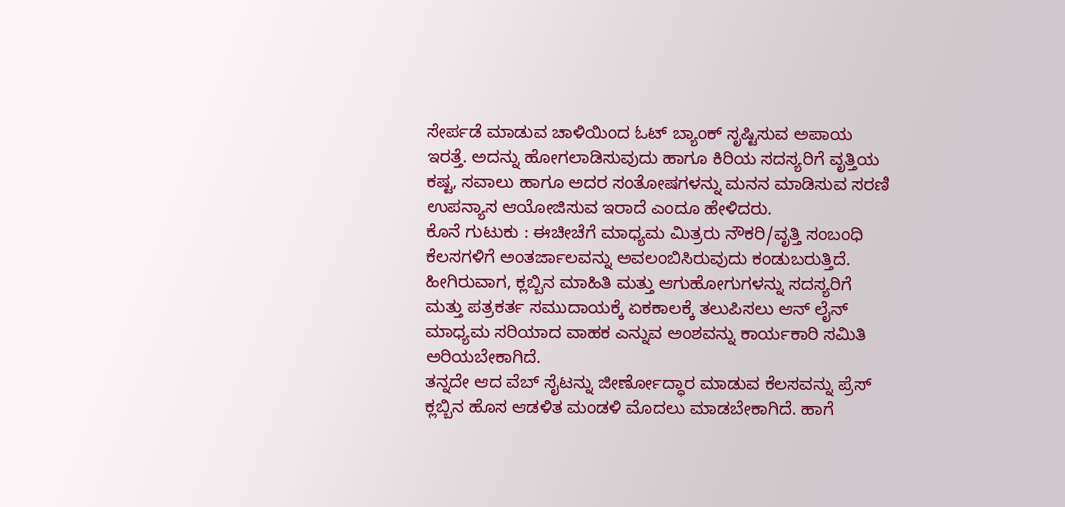ಸೇರ್ಪಡೆ ಮಾಡುವ ಚಾಳಿಯಿಂದ ಓಟ್ ಬ್ಯಾಂಕ್ ಸೃಷ್ಟಿಸುವ ಅಪಾಯ ಇರತ್ತೆ. ಅದನ್ನು ಹೋಗಲಾಡಿಸುವುದು ಹಾಗೂ ಕಿರಿಯ ಸದಸ್ಯರಿಗೆ ವೃತ್ತಿಯ ಕಷ್ಟ, ಸವಾಲು ಹಾಗೂ ಅದರ ಸಂತೋಷಗಳನ್ನು ಮನನ ಮಾಡಿಸುವ ಸರಣಿ ಉಪನ್ಯಾಸ ಆಯೋಜಿಸುವ ಇರಾದೆ ಎಂದೂ ಹೇಳಿದರು.
ಕೊನೆ ಗುಟುಕು : ಈಚೀಚೆಗೆ ಮಾಧ್ಯಮ ಮಿತ್ರರು ನೌಕರಿ/ವೃತ್ತಿ ಸಂಬಂಧಿ ಕೆಲಸಗಳಿಗೆ ಅಂತರ್ಜಾಲವನ್ನು ಅವಲಂಬಿಸಿರುವುದು ಕಂಡುಬರುತ್ತಿದೆ. ಹೀಗಿರುವಾಗ, ಕ್ಲಬ್ಬಿನ ಮಾಹಿತಿ ಮತ್ತು ಆಗುಹೋಗುಗಳನ್ನು ಸದಸ್ಯರಿಗೆ ಮತ್ತು ಪತ್ರಕರ್ತ ಸಮುದಾಯಕ್ಕೆ ಏಕಕಾಲಕ್ಕೆ ತಲುಪಿಸಲು ಆನ್ ಲೈನ್ ಮಾಧ್ಯಮ ಸರಿಯಾದ ವಾಹಕ ಎನ್ನುವ ಅಂಶವನ್ನು ಕಾರ್ಯಕಾರಿ ಸಮಿತಿ ಅರಿಯಬೇಕಾಗಿದೆ.
ತನ್ನದೇ ಆದ ವೆಬ್ ಸೈಟನ್ನು ಜೀರ್ಣೋದ್ಧಾರ ಮಾಡುವ ಕೆಲಸವನ್ನು ಪ್ರೆಸ್ ಕ್ಲಬ್ಬಿನ ಹೊಸ ಆಡಳಿತ ಮಂಡಳಿ ಮೊದಲು ಮಾಡಬೇಕಾಗಿದೆ. ಹಾಗೆ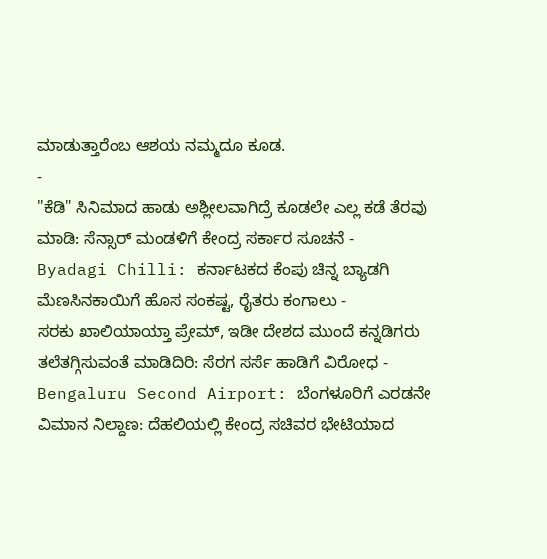ಮಾಡುತ್ತಾರೆಂಬ ಆಶಯ ನಮ್ಮದೂ ಕೂಡ.
-
"ಕೆಡಿ" ಸಿನಿಮಾದ ಹಾಡು ಅಶ್ಲೀಲವಾಗಿದ್ರೆ ಕೂಡಲೇ ಎಲ್ಲ ಕಡೆ ತೆರವು ಮಾಡಿ: ಸೆನ್ಸಾರ್ ಮಂಡಳಿಗೆ ಕೇಂದ್ರ ಸರ್ಕಾರ ಸೂಚನೆ -
Byadagi Chilli: ಕರ್ನಾಟಕದ ಕೆಂಪು ಚಿನ್ನ ಬ್ಯಾಡಗಿ ಮೆಣಸಿನಕಾಯಿಗೆ ಹೊಸ ಸಂಕಷ್ಟ, ರೈತರು ಕಂಗಾಲು -
ಸರಕು ಖಾಲಿಯಾಯ್ತಾ ಪ್ರೇಮ್, ಇಡೀ ದೇಶದ ಮುಂದೆ ಕನ್ನಡಿಗರು ತಲೆತಗ್ಗಿಸುವಂತೆ ಮಾಡಿದಿರಿ: ಸೆರಗ ಸರ್ಸೆ ಹಾಡಿಗೆ ವಿರೋಧ -
Bengaluru Second Airport: ಬೆಂಗಳೂರಿಗೆ ಎರಡನೇ ವಿಮಾನ ನಿಲ್ದಾಣ: ದೆಹಲಿಯಲ್ಲಿ ಕೇಂದ್ರ ಸಚಿವರ ಭೇಟಿಯಾದ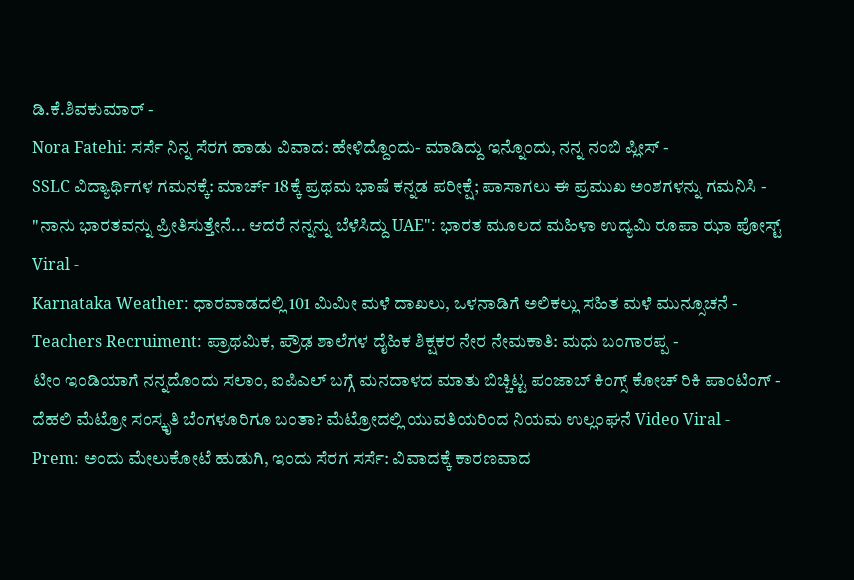ಡಿ.ಕೆ.ಶಿವಕುಮಾರ್ -
Nora Fatehi: ಸರ್ಸೆ ನಿನ್ನ ಸೆರಗ ಹಾಡು ವಿವಾದ: ಹೇಳಿದ್ದೊಂದು- ಮಾಡಿದ್ದು ಇನ್ನೊಂದು, ನನ್ನ ನಂಬಿ ಪ್ಲೀಸ್ -
SSLC ವಿದ್ಯಾರ್ಥಿಗಳ ಗಮನಕ್ಕೆ: ಮಾರ್ಚ್ 18ಕ್ಕೆ ಪ್ರಥಮ ಭಾಷೆ ಕನ್ನಡ ಪರೀಕ್ಷೆ; ಪಾಸಾಗಲು ಈ ಪ್ರಮುಖ ಅಂಶಗಳನ್ನು ಗಮನಿಸಿ -
"ನಾನು ಭಾರತವನ್ನು ಪ್ರೀತಿಸುತ್ತೇನೆ... ಆದರೆ ನನ್ನನ್ನು ಬೆಳೆಸಿದ್ದು UAE": ಭಾರತ ಮೂಲದ ಮಹಿಳಾ ಉದ್ಯಮಿ ರೂಪಾ ಝಾ ಪೋಸ್ಟ್ Viral -
Karnataka Weather: ಧಾರವಾಡದಲ್ಲಿ 101 ಮಿಮೀ ಮಳೆ ದಾಖಲು, ಒಳನಾಡಿಗೆ ಅಲಿಕಲ್ಲು ಸಹಿತ ಮಳೆ ಮುನ್ಸೂಚನೆ -
Teachers Recruiment: ಪ್ರಾಥಮಿಕ, ಪ್ರೌಢ ಶಾಲೆಗಳ ದೈಹಿಕ ಶಿಕ್ಷಕರ ನೇರ ನೇಮಕಾತಿ: ಮಧು ಬಂಗಾರಪ್ಪ -
ಟೀಂ ಇಂಡಿಯಾಗೆ ನನ್ನದೊಂದು ಸಲಾಂ, ಐಪಿಎಲ್ ಬಗ್ಗೆ ಮನದಾಳದ ಮಾತು ಬಿಚ್ಚಿಟ್ಟ ಪಂಜಾಬ್ ಕಿಂಗ್ಸ್ ಕೋಚ್ ರಿಕಿ ಪಾಂಟಿಂಗ್ -
ದೆಹಲಿ ಮೆಟ್ರೋ ಸಂಸ್ಕೃತಿ ಬೆಂಗಳೂರಿಗೂ ಬಂತಾ? ಮೆಟ್ರೋದಲ್ಲಿ ಯುವತಿಯರಿಂದ ನಿಯಮ ಉಲ್ಲಂಘನೆ Video Viral -
Prem: ಅಂದು ಮೇಲುಕೋಟೆ ಹುಡುಗಿ, ಇಂದು ಸೆರಗ ಸರ್ಸೆ: ವಿವಾದಕ್ಕೆ ಕಾರಣವಾದ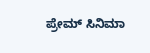ಪ್ರೇಮ್ ಸಿನಿಮಾ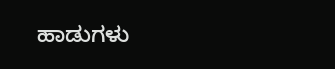ಹಾಡುಗಳು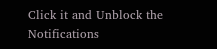Click it and Unblock the Notifications